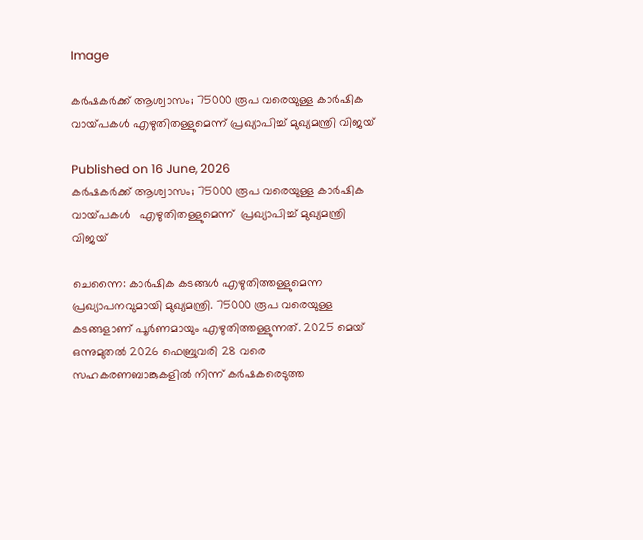Image

കര്‍ഷകര്‍ക്ക് ആശ്വാസം; 75000 രൂപ വരെയുള്ള കാര്‍ഷിക വായ്‌പകള്‍ എഴുതിതള്ളുമെന്ന് പ്രഖ്യാപിച്ച് മുഖ്യമന്ത്രി വിജയ്

Published on 16 June, 2026
കര്‍ഷകര്‍ക്ക് ആശ്വാസം; 75000 രൂപ വരെയുള്ള കാര്‍ഷിക വായ്‌പകള്‍   എഴുതിതള്ളുമെന്ന്  പ്രഖ്യാപിച്ച് മുഖ്യമന്ത്രി വിജയ്

ചെന്നൈ: കാര്‍ഷിക കടങ്ങള്‍ എഴുതിത്തള്ളുമെന്ന പ്രഖ്യാപനവുമായി മുഖ്യമന്ത്രി. 75000 രൂപ വരെയുള്ള കടങ്ങളാണ് പൂര്‍ണമായും എഴുതിത്തള്ളുന്നത്. 2025 മെയ് ഒന്നുമുതല്‍ 2026 ഫെബ്രുവരി 28 വരെ സഹകരണബാങ്കുകളില്‍ നിന്ന് കര്‍ഷകരെടുത്ത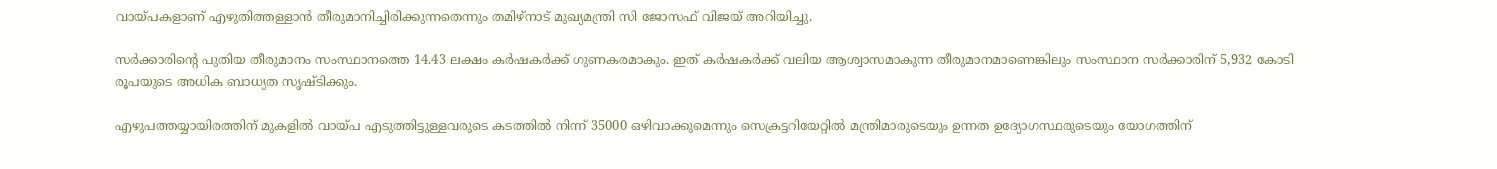വായ്‌പകളാണ് എഴുതിത്തള്ളാന്‍ തീരുമാനിച്ചിരിക്കുന്നതെന്നും തമിഴ്‌നാട് മുഖ്യമന്ത്രി സി ജോസഫ് വിജയ് അറിയിച്ചു.

സര്‍ക്കാരിന്‍റെ പുതിയ തീരുമാനം സംസ്ഥാനത്തെ 14.43 ലക്ഷം കര്‍ഷകര്‍ക്ക് ഗുണകരമാകും. ഇത് കര്‍ഷകര്‍ക്ക് വലിയ ആശ്വാസമാകുന്ന തീരുമാനമാണെങ്കിലും സംസ്ഥാന സര്‍ക്കാരിന് 5,932 കോടി രൂപയുടെ അധിക ബാധ്യത സൃഷ്‌ടിക്കും.

എഴുപത്തയ്യായിരത്തിന് മുകളില്‍ വായ്‌പ എടുത്തിട്ടുള്ളവരുടെ കടത്തില്‍ നിന്ന് 35000 ഒഴിവാക്കുമെന്നും സെക്രട്ടറിയേറ്റില്‍ മന്ത്രിമാരുടെയും ഉന്നത ഉദ്യോഗസ്ഥരുടെയും യോഗത്തിന്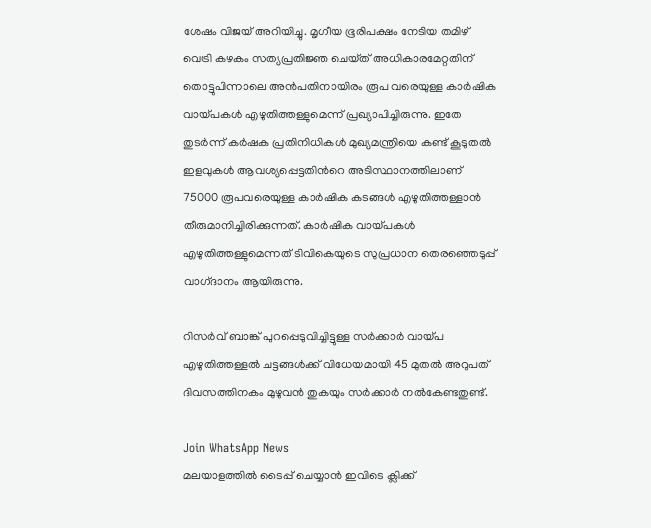ശേഷം വിജയ് അറിയിച്ചു. മൃഗീയ ഭൂരിപക്ഷം നേടിയ തമിഴ്‌ വെട്രി കഴകം സത്യപ്രതിജ്ഞ ചെയ്‌ത് അധികാരമേറ്റതിന് തൊട്ടുപിന്നാലെ അന്‍പതിനായിരം രൂപ വരെയുള്ള കാര്‍ഷിക വായ്‌പകള്‍ എഴുതിത്തള്ളുമെന്ന് പ്രഖ്യാപിച്ചിരുന്നു. ഇതേ തുടര്‍ന്ന് കര്‍ഷക പ്രതിനിധികള്‍ മുഖ്യമന്ത്രിയെ കണ്ട് കൂടുതല്‍ ഇളവുകള്‍ ആവശ്യപ്പെട്ടതിന്‍റെ അടിസ്ഥാനത്തിലാണ് 75000 രൂപവരെയുള്ള കാര്‍ഷിക കടങ്ങള്‍ എഴുതിത്തള്ളാന്‍ തീരുമാനിച്ചിരിക്കുന്നത്. കാര്‍ഷിക വായ്‌പകള്‍ എഴുതിത്തള്ളുമെന്നത് ടിവികെയുടെ സുപ്രധാന തെരഞ്ഞെടുപ്പ് വാഗ്‌ദാനം ആയിരുന്നു.

റിസര്‍വ് ബാങ്ക് പുറപ്പെടുവിച്ചിട്ടുള്ള സര്‍ക്കാര്‍ വായ്‌പ എഴുതിത്തള്ളല്‍ ചട്ടങ്ങള്‍ക്ക് വിധേയമായി 45 മുതല്‍ അറുപത് ദിവസത്തിനകം മുഴുവന്‍ തുകയും സര്‍ക്കാര്‍ നല്‍കേണ്ടതുണ്ട്.

Join WhatsApp News
മലയാളത്തില്‍ ടൈപ്പ് ചെയ്യാന്‍ ഇവിടെ ക്ലിക്ക്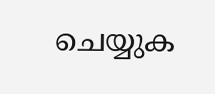ചെയ്യുക